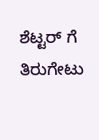ಶೆಟ್ಟರ್ ಗೆ ತಿರುಗೇಟು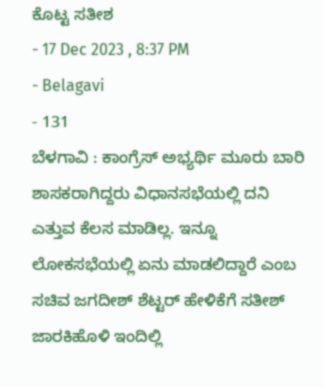ಕೊಟ್ಟ ಸತೀಶ
- 17 Dec 2023 , 8:37 PM
- Belagavi
- 131
ಬೆಳಗಾವಿ : ಕಾಂಗ್ರೆಸ್ ಅಭ್ಯರ್ಥಿ ಮೂರು ಬಾರಿ ಶಾಸಕರಾಗಿದ್ದರು ವಿಧಾನಸಭೆಯಲ್ಲಿ ದನಿ ಎತ್ತುವ ಕೆಲಸ ಮಾಡಿಲ್ಲ. ಇನ್ನೂ ಲೋಕಸಭೆಯಲ್ಲಿ ಏನು ಮಾಡಲಿದ್ದಾರೆ ಎಂಬ ಸಚಿವ ಜಗದೀಶ್ ಶೆಟ್ಟರ್ ಹೇಳಿಕೆಗೆ ಸತೀಶ್ ಜಾರಕಿಹೊಳಿ ಇಂದಿಲ್ಲಿ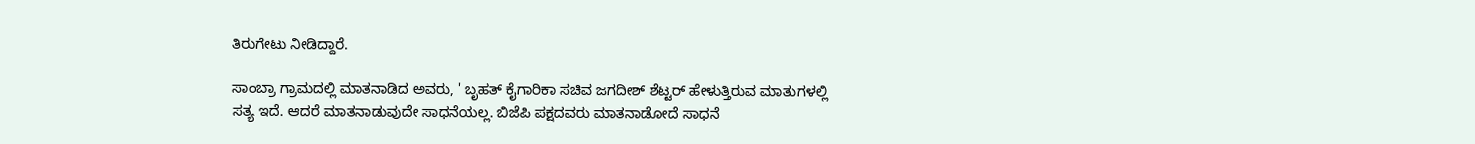ತಿರುಗೇಟು ನೀಡಿದ್ದಾರೆ.

ಸಾಂಬ್ರಾ ಗ್ರಾಮದಲ್ಲಿ ಮಾತನಾಡಿದ ಅವರು, ' ಬೃಹತ್ ಕೈಗಾರಿಕಾ ಸಚಿವ ಜಗದೀಶ್ ಶೆಟ್ಟರ್ ಹೇಳುತ್ತಿರುವ ಮಾತುಗಳಲ್ಲಿ ಸತ್ಯ ಇದೆ. ಆದರೆ ಮಾತನಾಡುವುದೇ ಸಾಧನೆಯಲ್ಲ. ಬಿಜೆಪಿ ಪಕ್ಷದವರು ಮಾತನಾಡೋದೆ ಸಾಧನೆ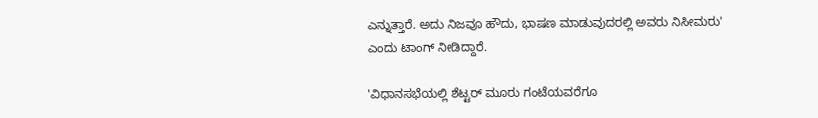ಎನ್ನುತ್ತಾರೆ. ಅದು ನಿಜವೂ ಹೌದು, ಭಾಷಣ ಮಾಡುವುದರಲ್ಲಿ ಅವರು ನಿಸೀಮರು' ಎಂದು ಟಾಂಗ್ ನೀಡಿದ್ದಾರೆ.

'ವಿಧಾನಸಭೆಯಲ್ಲಿ ಶೆಟ್ಟರ್ ಮೂರು ಗಂಟೆಯವರೆಗೂ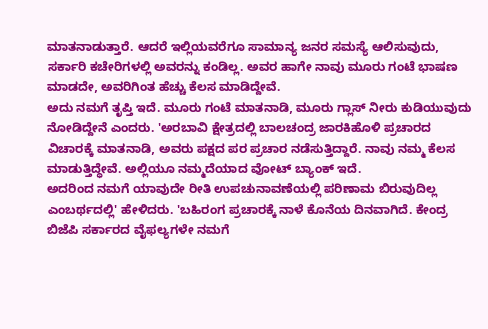ಮಾತನಾಡುತ್ತಾರೆ. ಆದರೆ ಇಲ್ಲಿಯವರೆಗೂ ಸಾಮಾನ್ಯ ಜನರ ಸಮಸ್ಯೆ ಆಲಿಸುವುದು, ಸರ್ಕಾರಿ ಕಚೇರಿಗಳಲ್ಲಿ ಅವರನ್ನು ಕಂಡಿಲ್ಲ. ಅವರ ಹಾಗೇ ನಾವು ಮೂರು ಗಂಟೆ ಭಾಷಣ ಮಾಡದೇ, ಅವರಿಗಿಂತ ಹೆಚ್ಚು ಕೆಲಸ ಮಾಡಿದ್ದೇವೆ.
ಅದು ನಮಗೆ ತೃಪ್ತಿ ಇದೆ. ಮೂರು ಗಂಟೆ ಮಾತನಾಡಿ, ಮೂರು ಗ್ಲಾಸ್ ನೀರು ಕುಡಿಯುವುದು ನೋಡಿದ್ದೇನೆ ಎಂದರು. 'ಅರಬಾವಿ ಕ್ಷೇತ್ರದಲ್ಲಿ ಬಾಲಚಂದ್ರ ಜಾರಕಿಹೊಳಿ ಪ್ರಚಾರದ ವಿಚಾರಕ್ಕೆ ಮಾತನಾಡಿ, ಅವರು ಪಕ್ಷದ ಪರ ಪ್ರಚಾರ ನಡೆಸುತ್ತಿದ್ದಾರೆ. ನಾವು ನಮ್ಮ ಕೆಲಸ ಮಾಡುತ್ತಿದ್ಧೇವೆ. ಅಲ್ಲಿಯೂ ನಮ್ಮದೆಯಾದ ವೋಟ್ ಬ್ಯಾಂಕ್ ಇದೆ.
ಅದರಿಂದ ನಮಗೆ ಯಾವುದೇ ರೀತಿ ಉಪಚುನಾವಣೆಯಲ್ಲಿ ಪರಿಣಾಮ ಬಿರುವುದಿಲ್ಲ ಎಂಬರ್ಥದಲ್ಲಿ' ಹೇಳಿದರು. 'ಬಹಿರಂಗ ಪ್ರಚಾರಕ್ಕೆ ನಾಳೆ ಕೊನೆಯ ದಿನವಾಗಿದೆ. ಕೇಂದ್ರ ಬಿಜೆಪಿ ಸರ್ಕಾರದ ವೈಫಲ್ಯಗಳೇ ನಮಗೆ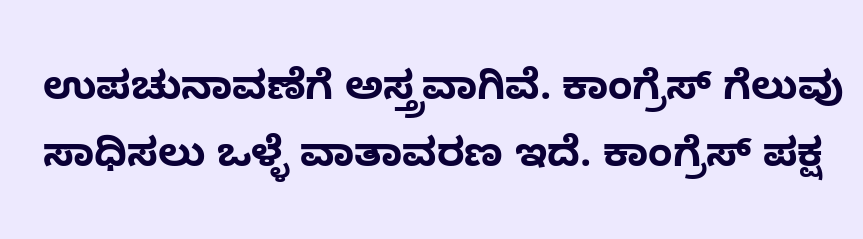ಉಪಚುನಾವಣೆಗೆ ಅಸ್ತ್ರವಾಗಿವೆ. ಕಾಂಗ್ರೆಸ್ ಗೆಲುವು ಸಾಧಿಸಲು ಒಳ್ಳೆ ವಾತಾವರಣ ಇದೆ. ಕಾಂಗ್ರೆಸ್ ಪಕ್ಷ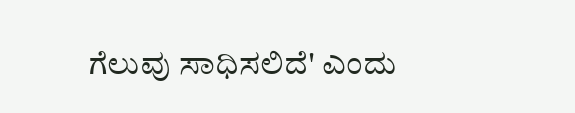ಗೆಲುವು ಸಾಧಿಸಲಿದೆ' ಎಂದು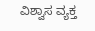ವಿಶ್ವಾಸ ವ್ಯಕ್ತ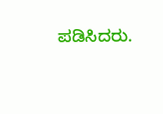ಪಡಿಸಿದರು.